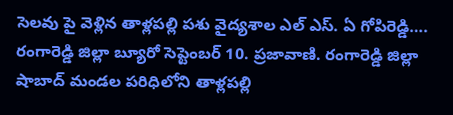సెలవు పై వెళ్లిన తాళ్లపల్లి పశు వైద్యశాల ఎల్ ఎస్. ఏ గోపిరెడ్డి….
రంగారెడ్డి జిల్లా బ్యూరో సెప్టెంబర్ 10. ప్రజావాణి. రంగారెడ్డి జిల్లా షాబాద్ మండల పరిధిలోని తాళ్లపల్లి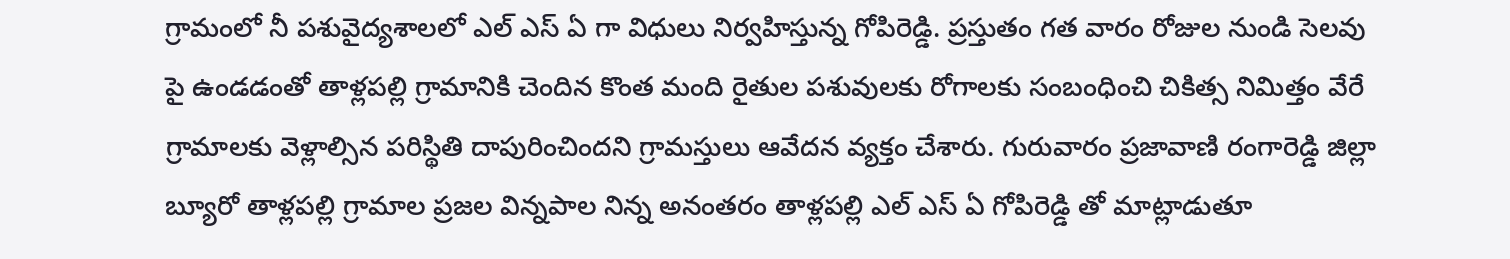గ్రామంలో నీ పశువైద్యశాలలో ఎల్ ఎస్ ఏ గా విధులు నిర్వహిస్తున్న గోపిరెడ్డి. ప్రస్తుతం గత వారం రోజుల నుండి సెలవు పై ఉండడంతో తాళ్లపల్లి గ్రామానికి చెందిన కొంత మంది రైతుల పశువులకు రోగాలకు సంబంధించి చికిత్స నిమిత్తం వేరే గ్రామాలకు వెళ్లాల్సిన పరిస్థితి దాపురించిందని గ్రామస్తులు ఆవేదన వ్యక్తం చేశారు. గురువారం ప్రజావాణి రంగారెడ్డి జిల్లా బ్యూరో తాళ్లపల్లి గ్రామాల ప్రజల విన్నపాల నిన్న అనంతరం తాళ్లపల్లి ఎల్ ఎస్ ఏ గోపిరెడ్డి తో మాట్లాడుతూ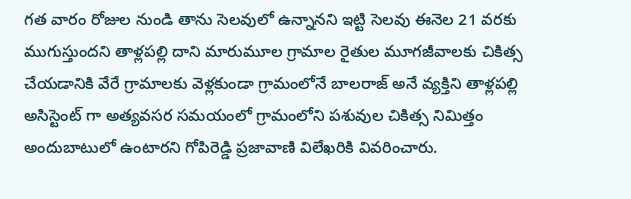గత వారం రోజుల నుండి తాను సెలవులో ఉన్నానని ఇట్టి సెలవు ఈనెల 21 వరకు ముగుస్తుందని తాళ్లపల్లి దాని మారుమూల గ్రామాల రైతుల మూగజీవాలకు చికిత్స చేయడానికి వేరే గ్రామాలకు వెళ్లకుండా గ్రామంలోనే బాలరాజ్ అనే వ్యక్తిని తాళ్లపల్లి అసిస్టెంట్ గా అత్యవసర సమయంలో గ్రామంలోని పశువుల చికిత్స నిమిత్తం అందుబాటులో ఉంటారని గోపిరెడ్డి ప్రజావాణి విలేఖరికి వివరించారు.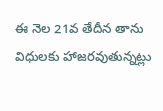ఈ నెల 21వ తేదీన తాను విధులకు హాజరవుతున్నట్లు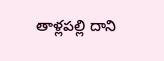తాళ్లపల్లి దాని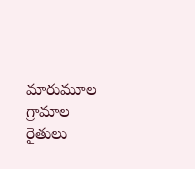మారుమూల గ్రామాల రైతులు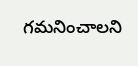గమనించాలని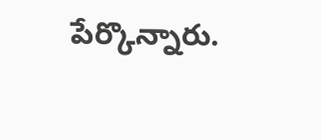పేర్కొన్నారు.